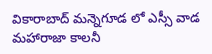వికారాబాద్ మన్నెగూడ లో ఎస్సీ వాడ మహారాజా కాలనీ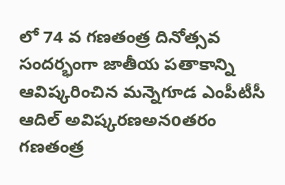లో 74 వ గణతంత్ర దినోత్సవ సందర్భంగా జాతీయ పతాకాన్ని ఆవిష్కరించిన మన్నెగూడ ఎంపీటీసీ ఆదిల్ అవిష్కరణఅనoతరం గణతంత్ర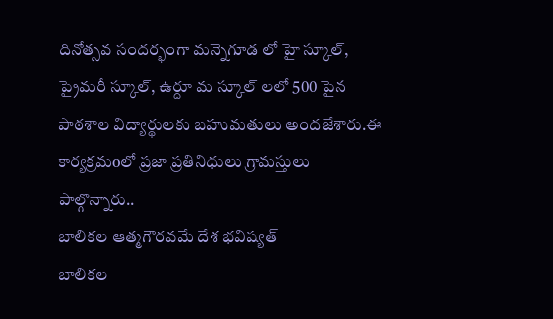దినోత్సవ సందర్భంగా మన్నెగూడ లో హై స్కూల్, ప్రైమరీ స్కూల్, ఉర్దూ మ స్కూల్ లలో 500 పైన పాఠశాల విద్యార్థులకు బహుమతులు అందజేశారు.ఈ కార్యక్రమoలో ప్రజా ప్రతినిధులు గ్రామస్తులు పాల్గొన్నారు..
బాలికల ఆత్మగౌరవమే దేశ భవిష్యత్
బాలికల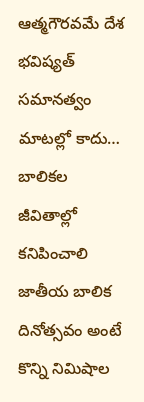ఆత్మగౌరవమే దేశ భవిష్యత్ సమానత్వం మాటల్లో కాదు… బాలికల జీవితాల్లో కనిపించాలి జాతీయ బాలిక దినోత్సవం అంటే కొన్ని నిమిషాల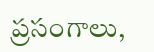ప్రసంగాలు,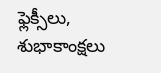ఫ్లెక్సీలు, శుభాకాంక్షలు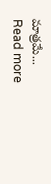మాత్రమే...
Read more